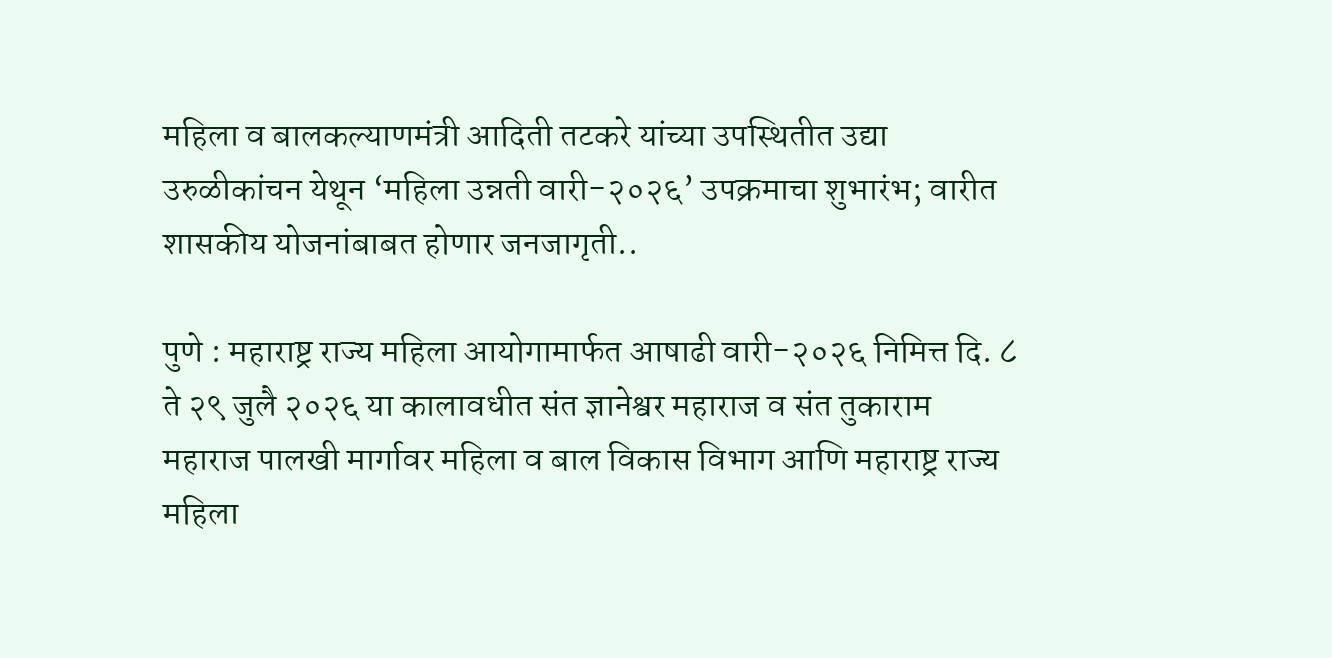महिला व बालकल्याणमंत्री आदिती तटकरे यांच्या उपस्थितीत उद्या उरुळीकांचन येथून ‘महिला उन्नती वारी-२०२६’ उपक्रमाचा शुभारंभ; वारीत शासकीय योजनांबाबत होणार जनजागृती..

पुणे : महाराष्ट्र राज्य महिला आयोगामार्फत आषाढी वारी-२०२६ निमित्त दि. ८ ते २९ जुलै २०२६ या कालावधीत संत ज्ञानेश्वर महाराज व संत तुकाराम महाराज पालखी मार्गावर महिला व बाल विकास विभाग आणि महाराष्ट्र राज्य महिला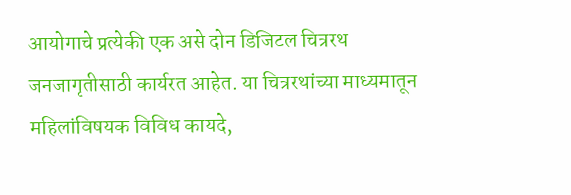आयोगाचे प्रत्येकी एक असे दोन डिजिटल चित्ररथ जनजागृतीसाठी कार्यरत आहेत. या चित्ररथांच्या माध्यमातून महिलांविषयक विविध कायदे,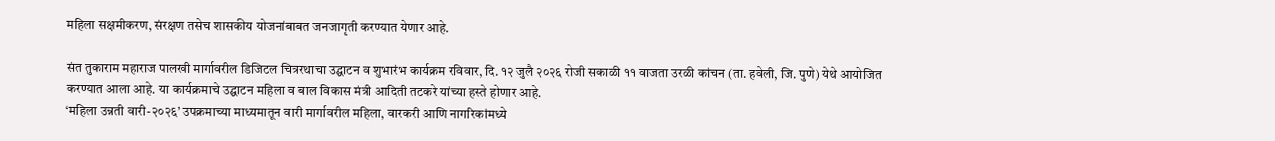महिला सक्षमीकरण, संरक्षण तसेच शासकीय योजनांबाबत जनजागृती करण्यात येणार आहे.

संत तुकाराम महाराज पालखी मार्गावरील डिजिटल चित्ररथाचा उद्घाटन व शुभारंभ कार्यक्रम रविवार, दि. १२ जुलै २०२६ रोजी सकाळी ११ वाजता उरळी कांचन (ता. हवेली, जि. पुणे) येथे आयोजित करण्यात आला आहे. या कार्यक्रमाचे उद्घाटन महिला व बाल विकास मंत्री आदिती तटकरे यांच्या हस्ते होणार आहे.
‘महिला उन्नती वारी-२०२६’ उपक्रमाच्या माध्यमातून वारी मार्गावरील महिला, वारकरी आणि नागरिकांमध्ये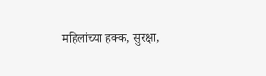महिलांच्या हक्क, सुरक्षा,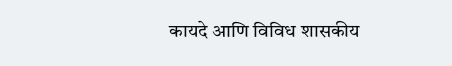कायदे आणि विविध शासकीय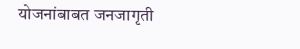योजनांबाबत जनजागृती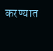करण्यात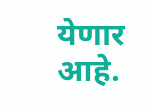येणार आहे.